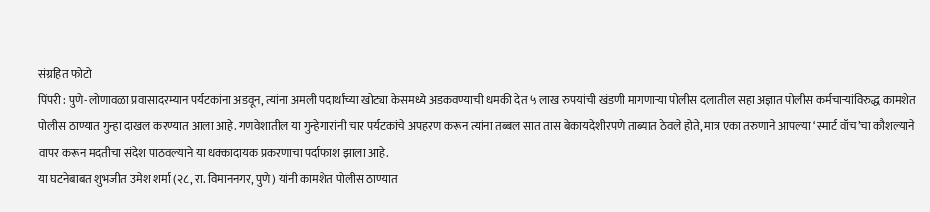संग्रहित फोटो
पिंपरी : पुणे-लोणावळा प्रवासादरम्यान पर्यटकांना अडवून, त्यांना अमली पदार्थांच्या खोट्या केसमध्ये अडकवण्याची धमकी देत ५ लाख रुपयांची खंडणी मागणाऱ्या पोलीस दलातील सहा अज्ञात पोलीस कर्मचाऱ्यांविरुद्ध कामशेत पोलीस ठाण्यात गुन्हा दाखल करण्यात आला आहे. गणवेशातील या गुन्हेगारांनी चार पर्यटकांचे अपहरण करून त्यांना तब्बल सात तास बेकायदेशीरपणे ताब्यात ठेवले होते, मात्र एका तरुणाने आपल्या ‘स्मार्ट वॉच’चा कौशल्याने वापर करून मदतीचा संदेश पाठवल्याने या धक्कादायक प्रकरणाचा पर्दाफाश झाला आहे.
या घटनेबाबत शुभजीत उमेश शर्मा (२८, रा. विमाननगर, पुणे) यांनी कामशेत पोलीस ठाण्यात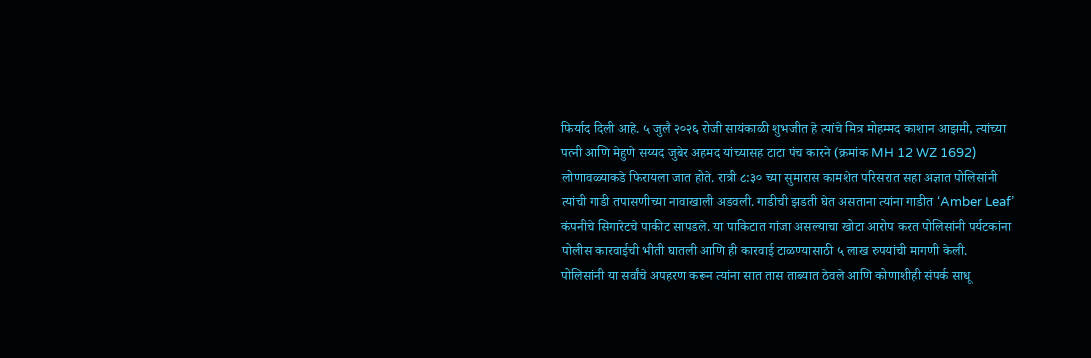फिर्याद दिली आहे. ५ जुलै २०२६ रोजी सायंकाळी शुभजीत हे त्यांचे मित्र मोहम्मद काशान आझमी, त्यांच्या पत्नी आणि मेहुणे सय्यद जुबेर अहमद यांच्यासह टाटा पंच कारने (क्रमांक MH 12 WZ 1692) लोणावळ्याकडे फिरायला जात होते. रात्री ८:३० च्या सुमारास कामशेत परिसरात सहा अज्ञात पोलिसांनी त्यांची गाडी तपासणीच्या नावाखाली अडवली. गाडीची झडती घेत असताना त्यांना गाडीत ‘Amber Leaf’ कंपनीचे सिगारेटचे पाकीट सापडले. या पाकिटात गांजा असल्याचा खोटा आरोप करत पोलिसांनी पर्यटकांना पोलीस कारवाईची भीती घातली आणि ही कारवाई टाळण्यासाठी ५ लाख रुपयांची मागणी केली.
पोलिसांनी या सर्वांचे अपहरण करून त्यांना सात तास ताब्यात ठेवले आणि कोणाशीही संपर्क साधू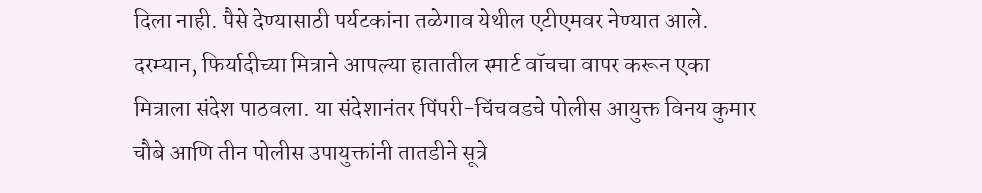दिला नाही. पैसे देण्यासाठी पर्यटकांना तळेगाव येथील एटीएमवर नेण्यात आले. दरम्यान, फिर्यादीच्या मित्राने आपल्या हातातील स्मार्ट वॉचचा वापर करून एका मित्राला संदेश पाठवला. या संदेशानंतर पिंपरी-चिंचवडचे पोलीस आयुक्त विनय कुमार चौबे आणि तीन पोलीस उपायुक्तांनी तातडीने सूत्रे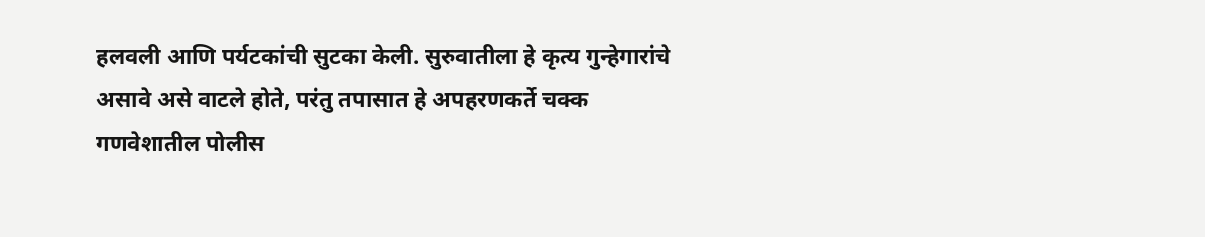हलवली आणि पर्यटकांची सुटका केली. सुरुवातीला हे कृत्य गुन्हेगारांचे असावे असे वाटले होते, परंतु तपासात हे अपहरणकर्ते चक्क गणवेशातील पोलीस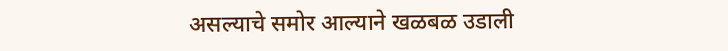असल्याचे समोर आल्याने खळबळ उडाली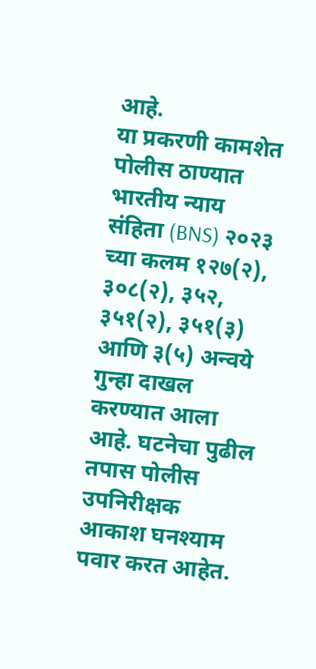आहे.
या प्रकरणी कामशेत पोलीस ठाण्यात भारतीय न्याय संहिता (BNS) २०२३ च्या कलम १२७(२), ३०८(२), ३५२, ३५१(२), ३५१(३) आणि ३(५) अन्वये गुन्हा दाखल करण्यात आला आहे. घटनेचा पुढील तपास पोलीस उपनिरीक्षक आकाश घनश्याम पवार करत आहेत.